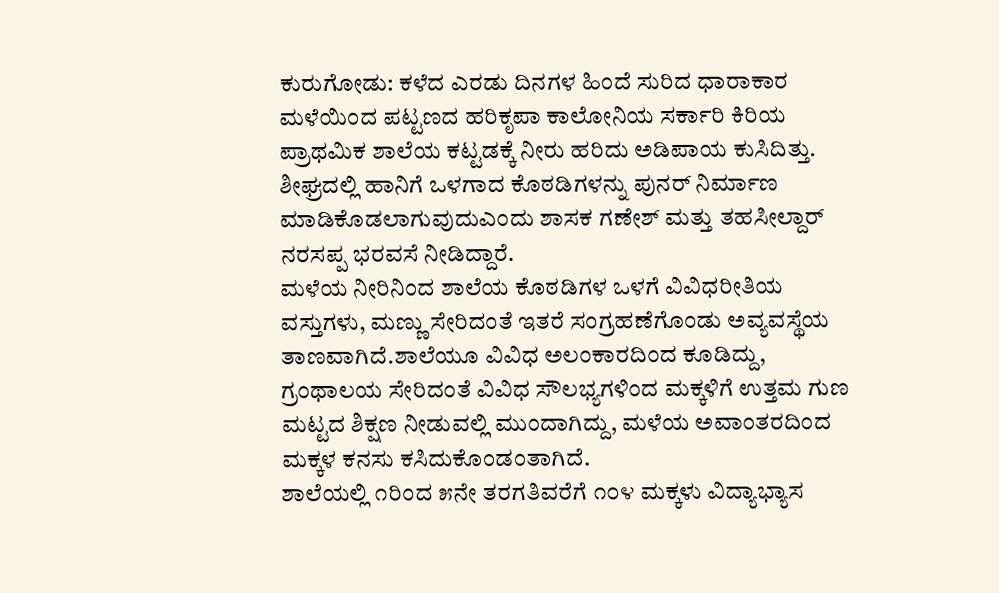ಕುರುಗೋಡು: ಕಳೆದ ಎರಡು ದಿನಗಳ ಹಿಂದೆ ಸುರಿದ ಧಾರಾಕಾರ ಮಳೆಯಿಂದ ಪಟ್ಟಣದ ಹರಿಕೃಪಾ ಕಾಲೋನಿಯ ಸರ್ಕಾರಿ ಕಿರಿಯ ಪ್ರಾಥಮಿಕ ಶಾಲೆಯ ಕಟ್ಟಡಕ್ಕೆ ನೀರು ಹರಿದು ಅಡಿಪಾಯ ಕುಸಿದಿತ್ತು.
ಶೀಘ್ರದಲ್ಲಿ ಹಾನಿಗೆ ಒಳಗಾದ ಕೊಠಡಿಗಳನ್ನು ಪುನರ್ ನಿರ್ಮಾಣ ಮಾಡಿಕೊಡಲಾಗುವುದುಎಂದು ಶಾಸಕ ಗಣೇಶ್ ಮತ್ತು ತಹಸೀಲ್ದಾರ್ ನರಸಪ್ಪ ಭರವಸೆ ನೀಡಿದ್ದಾರೆ.
ಮಳೆಯ ನೀರಿನಿಂದ ಶಾಲೆಯ ಕೊಠಡಿಗಳ ಒಳಗೆ ವಿವಿಧರೀತಿಯ ವಸ್ತುಗಳು, ಮಣ್ಣು ಸೇರಿದಂತೆ ಇತರೆ ಸಂಗ್ರಹಣೆಗೊಂಡು ಅವ್ಯವಸ್ಥೆಯ ತಾಣವಾಗಿದೆ.ಶಾಲೆಯೂ ವಿವಿಧ ಅಲಂಕಾರದಿಂದ ಕೂಡಿದ್ದು, ಗ್ರಂಥಾಲಯ ಸೇರಿದಂತೆ ವಿವಿಧ ಸೌಲಭ್ಯಗಳಿಂದ ಮಕ್ಕಳಿಗೆ ಉತ್ತಮ ಗುಣ ಮಟ್ಟದ ಶಿಕ್ಷಣ ನೀಡುವಲ್ಲಿ ಮುಂದಾಗಿದ್ದು, ಮಳೆಯ ಅವಾಂತರದಿಂದ ಮಕ್ಕಳ ಕನಸು ಕಸಿದುಕೊಂಡಂತಾಗಿದೆ.
ಶಾಲೆಯಲ್ಲಿ ೧ರಿಂದ ೫ನೇ ತರಗತಿವರೆಗೆ ೧೦೪ ಮಕ್ಕಳು ವಿದ್ಯಾಭ್ಯಾಸ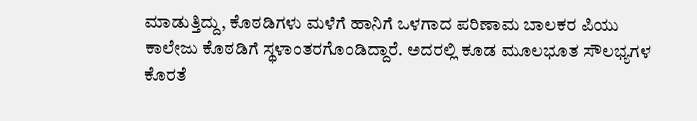ಮಾಡುತ್ತಿದ್ದು, ಕೊಠಡಿಗಳು ಮಳೆಗೆ ಹಾನಿಗೆ ಒಳಗಾದ ಪರಿಣಾಮ ಬಾಲಕರ ಪಿಯು ಕಾಲೇಜು ಕೊಠಡಿಗೆ ಸ್ಥಳಾಂತರಗೊಂಡಿದ್ದಾರೆ. ಅದರಲ್ಲಿ ಕೂಡ ಮೂಲಭೂತ ಸೌಲಭ್ಯಗಳ ಕೊರತೆ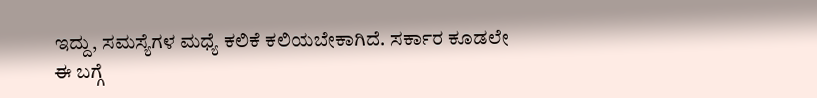ಇದ್ದು, ಸಮಸ್ಯೆಗಳ ಮಧ್ಯೆ ಕಲಿಕೆ ಕಲಿಯಬೇಕಾಗಿದೆ. ಸರ್ಕಾರ ಕೂಡಲೇ ಈ ಬಗ್ಗೆ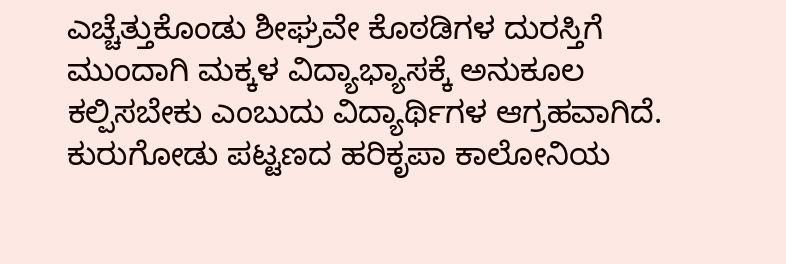ಎಚ್ಚೆತ್ತುಕೊಂಡು ಶೀಘ್ರವೇ ಕೊಠಡಿಗಳ ದುರಸ್ತಿಗೆ ಮುಂದಾಗಿ ಮಕ್ಕಳ ವಿದ್ಯಾಭ್ಯಾಸಕ್ಕೆ ಅನುಕೂಲ ಕಲ್ಪಿಸಬೇಕು ಎಂಬುದು ವಿದ್ಯಾರ್ಥಿಗಳ ಆಗ್ರಹವಾಗಿದೆ.
ಕುರುಗೋಡು ಪಟ್ಟಣದ ಹರಿಕೃಪಾ ಕಾಲೋನಿಯ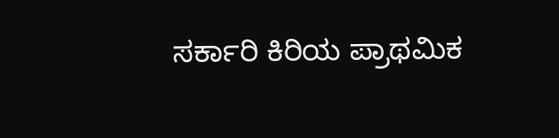ಸರ್ಕಾರಿ ಕಿರಿಯ ಪ್ರಾಥಮಿಕ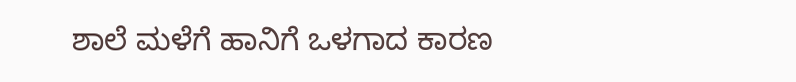ಶಾಲೆ ಮಳೆಗೆ ಹಾನಿಗೆ ಒಳಗಾದ ಕಾರಣ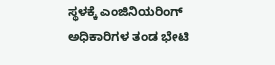ಸ್ಥಳಕ್ಕೆ ಎಂಜಿನಿಯರಿಂಗ್ ಅಧಿಕಾರಿಗಳ ತಂಡ ಭೇಟಿ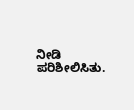ನೀಡಿ ಪರಿಶೀಲಿಸಿತು.